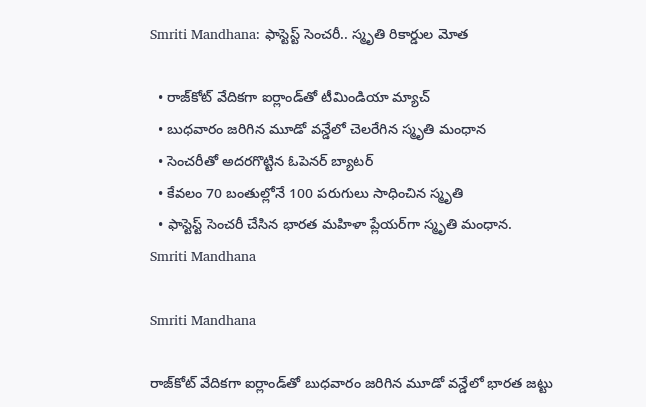Smriti Mandhana: ఫాస్టెస్ట్ సెంచరీ.. స్మృతి రికార్డుల మోత

  • రాజ్‌కోట్‌ వేదికగా ఐర్లాండ్‌తో టీమిండియా మ్యాచ్
  • బుధవారం జరిగిన మూడో వన్డేలో చెలరేగిన స్మృతి మంధాన
  • సెంచరీతో అదరగొట్టిన ఓపెనర్ బ్యాటర్
  • కేవలం 70 బంతుల్లోనే 100 పరుగులు సాధించిన స్మృతి
  • ఫాస్టెస్ట్ సెంచరీ చేసిన భారత మహిళా ప్లేయర్‌గా స్మృతి మంధాన.
Smriti Mandhana

Smriti Mandhana

రాజ్‌కోట్‌ వేదికగా ఐర్లాండ్‌తో బుధవారం జరిగిన మూడో వన్డేలో భారత జట్టు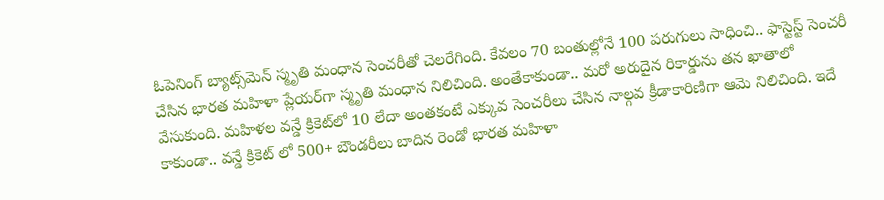ఓపెనింగ్ బ్యాట్స్‌మెన్ స్మృతి మంధాన సెంచరీతో చెలరేగింది. కేవలం 70 బంతుల్లోనే 100 పరుగులు సాధించి.. ఫాస్టెస్ట్ సెంచరీ చేసిన భారత మహిళా ప్లేయర్‌గా స్మృతి మంధాన నిలిచింది. అంతేకాకుండా.. మరో అరుదైన రికార్డును తన ఖాతాలో వేసుకుంది. మహిళల వన్డే క్రికెట్‌లో 10 లేదా అంతకంటే ఎక్కువ సెంచరీలు చేసిన నాల్గవ క్రీడాకారిణిగా ఆమె నిలిచింది. ఇదే కాకుండా.. వన్డే క్రికెట్ లో 500+ బౌండరీలు బాదిన రెండో భారత మహిళా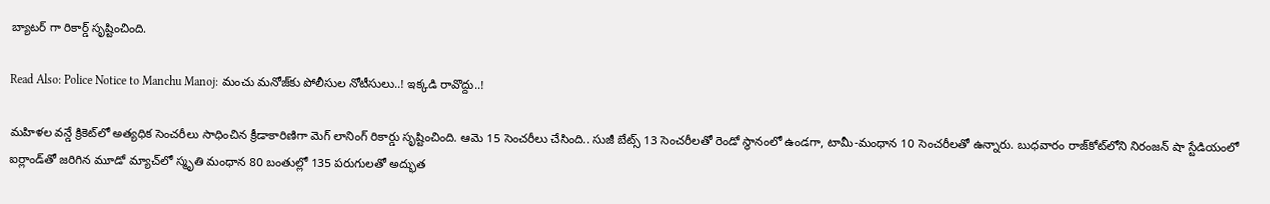బ్యాటర్ గా రికార్డ్ సృష్టించింది.

Read Also: Police Notice to Manchu Manoj: మంచు మనోజ్‌కు పోలీసుల నోటీసులు..! ఇక్కడి రావొద్దు..!

మహిళల వన్డే క్రికెట్‌లో అత్యధిక సెంచరీలు సాధించిన క్రీడాకారిణిగా మెగ్ లానింగ్ రికార్డు సృష్టించింది. ఆమె 15 సెంచరీలు చేసింది.. సుజీ బేట్స్ 13 సెంచరీలతో రెండో స్థానంలో ఉండగా, టామీ-మంధాన 10 సెంచరీలతో ఉన్నారు. బుధవారం రాజ్‌కోట్‌లోని నిరంజన్ షా స్టేడియంలో ఐర్లాండ్‌తో జరిగిన మూడో మ్యాచ్‌లో స్మృతి మంధాన 80 బంతుల్లో 135 పరుగులతో అద్భుత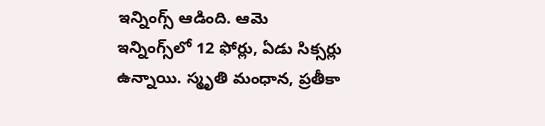ఇన్నింగ్స్ ఆడింది. ఆమె ఇన్నింగ్స్‌లో 12 ఫోర్లు, ఏడు సిక్సర్లు ఉన్నాయి. స్మృతి మంధాన, ప్రతీకా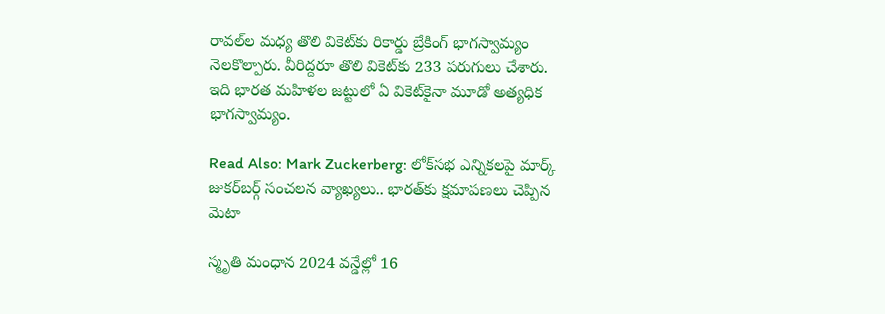రావల్‌ల మధ్య తొలి వికెట్‌కు రికార్డు బ్రేకింగ్ భాగస్వామ్యం నెలకొల్పారు. వీరిద్దరూ తొలి వికెట్‌కు 233 పరుగులు చేశారు. ఇది భారత మహిళల జట్టులో ఏ వికెట్‌కైనా మూడో అత్యధిక భాగస్వామ్యం.

Read Also: Mark Zuckerberg: లోక్‌సభ ఎన్నికలపై మార్క్ జుకర్‌బర్గ్‌ సంచలన వ్యాఖ్యలు.. భారత్‌కు క్షమాపణలు చెప్పిన మెటా

స్మృతి మంధాన 2024 వన్డేల్లో 16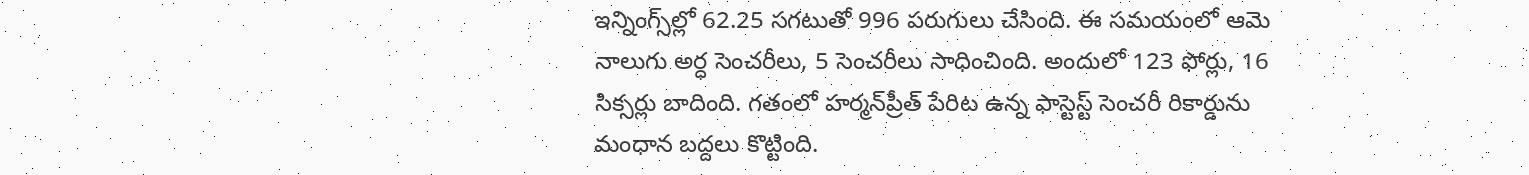ఇన్నింగ్స్‌ల్లో 62.25 సగటుతో 996 పరుగులు చేసింది. ఈ సమయంలో ఆమె నాలుగు అర్ధ సెంచరీలు, 5 సెంచరీలు సాధించింది. అందులో 123 ఫోర్లు, 16 సిక్సర్లు బాదింది. గతంలో హర్మన్‌ప్రీత్ పేరిట ఉన్న ఫాస్టెస్ట్ సెంచరీ రికార్డును మంధాన బద్దలు కొట్టింది.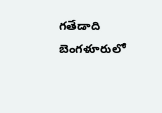గతేడాది బెంగళూరులో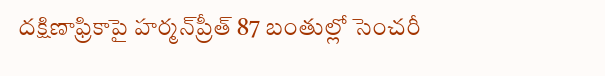దక్షిణాఫ్రికాపై హర్మన్‌ప్రీత్ 87 బంతుల్లో సెంచరీ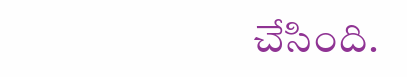చేసింది.